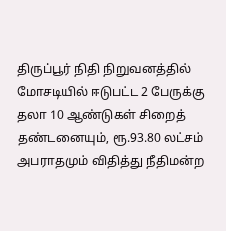திருப்பூர் நிதி நிறுவனத்தில் மோசடியில் ஈடுபட்ட 2 பேருக்கு தலா 10 ஆண்டுகள் சிறைத் தண்டனையும், ரூ.93.80 லட்சம் அபராதமும் விதித்து நீதிமன்ற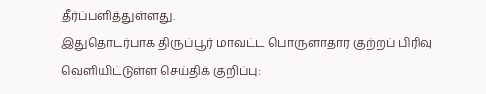தீர்ப்பளித்துள்ளது.
இதுதொடர்பாக திருப்பூர் மாவட்ட பொருளாதார குற்றப் பிரிவு வெளியிட்டுள்ள செய்திக் குறிப்பு: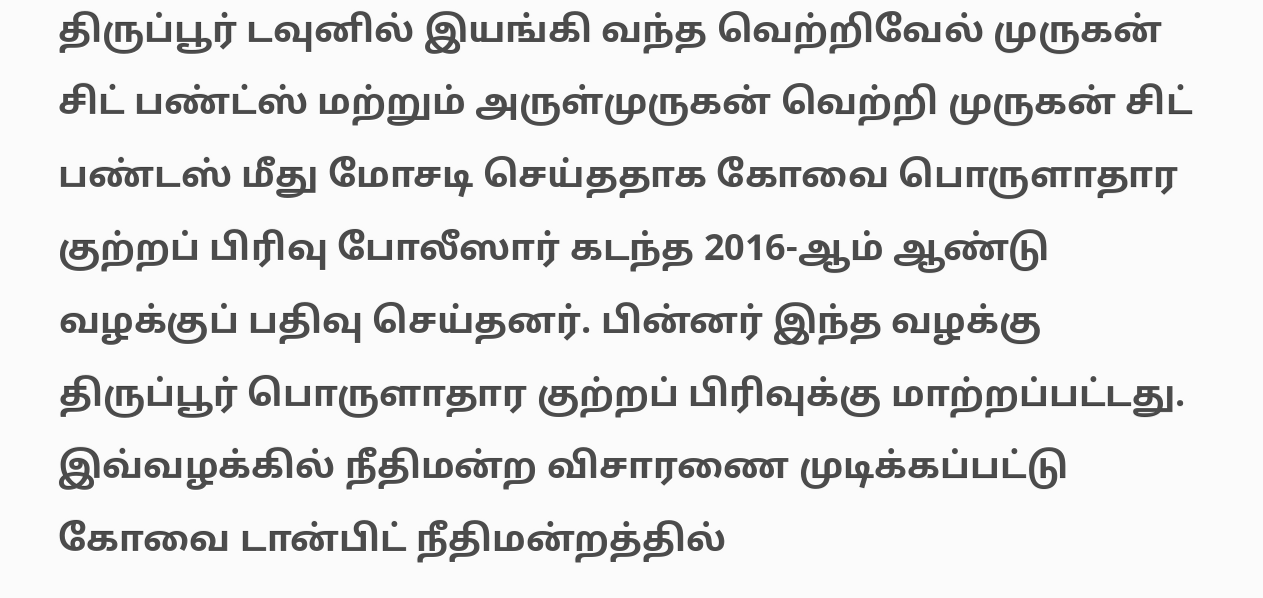திருப்பூர் டவுனில் இயங்கி வந்த வெற்றிவேல் முருகன் சிட் பண்ட்ஸ் மற்றும் அருள்முருகன் வெற்றி முருகன் சிட் பண்டஸ் மீது மோசடி செய்ததாக கோவை பொருளாதார குற்றப் பிரிவு போலீஸார் கடந்த 2016-ஆம் ஆண்டு வழக்குப் பதிவு செய்தனர். பின்னர் இந்த வழக்கு திருப்பூர் பொருளாதார குற்றப் பிரிவுக்கு மாற்றப்பட்டது.
இவ்வழக்கில் நீதிமன்ற விசாரணை முடிக்கப்பட்டு கோவை டான்பிட் நீதிமன்றத்தில்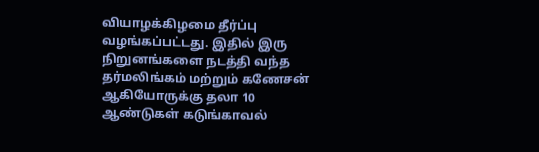வியாழக்கிழமை தீர்ப்பு வழங்கப்பட்டது. இதில் இரு நிறுனங்களை நடத்தி வந்த தர்மலிங்கம் மற்றும் கணேசன் ஆகியோருக்கு தலா 10 ஆண்டுகள் கடுங்காவல்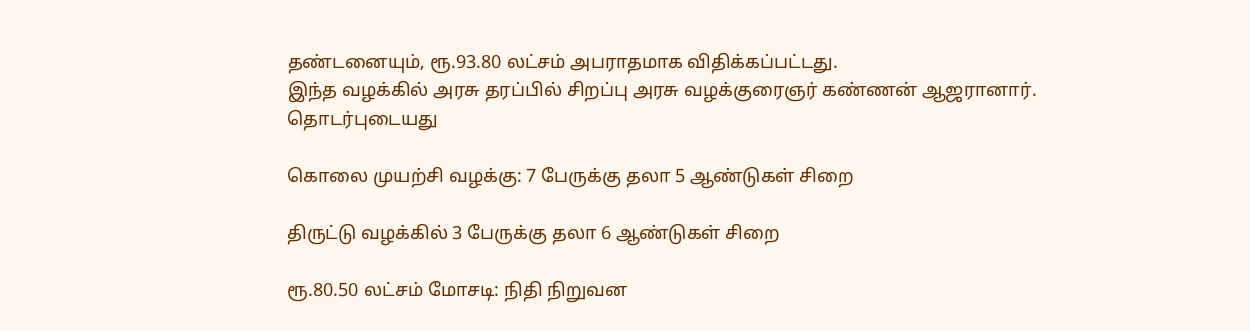தண்டனையும், ரூ.93.80 லட்சம் அபராதமாக விதிக்கப்பட்டது.
இந்த வழக்கில் அரசு தரப்பில் சிறப்பு அரசு வழக்குரைஞர் கண்ணன் ஆஜரானார்.
தொடர்புடையது

கொலை முயற்சி வழக்கு: 7 பேருக்கு தலா 5 ஆண்டுகள் சிறை

திருட்டு வழக்கில் 3 பேருக்கு தலா 6 ஆண்டுகள் சிறை

ரூ.80.50 லட்சம் மோசடி: நிதி நிறுவன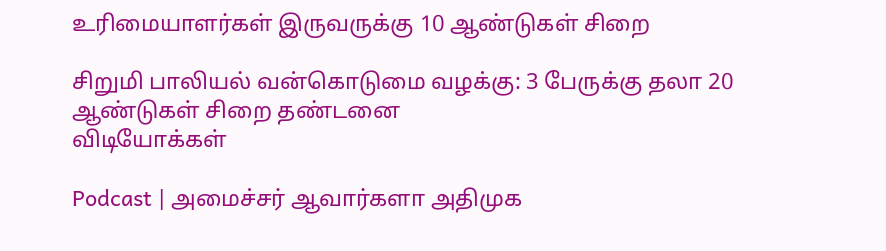உரிமையாளர்கள் இருவருக்கு 10 ஆண்டுகள் சிறை

சிறுமி பாலியல் வன்கொடுமை வழக்கு: 3 பேருக்கு தலா 20 ஆண்டுகள் சிறை தண்டனை
விடியோக்கள்

Podcast | அமைச்சர் ஆவார்களா அதிமுக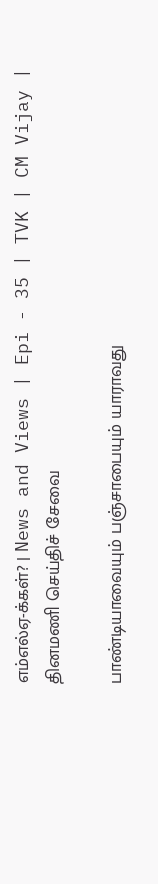எம்எல்ஏ-க்கள்? | News and Views | Epi - 35 | TVK | CM Vijay |
தினமணி செய்திச் சேவை

பாண்டியாவையும் பஞ்சாபையும் யாராவது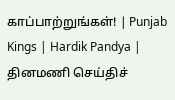காப்பாற்றுங்கள்! | Punjab Kings | Hardik Pandya |
தினமணி செய்திச்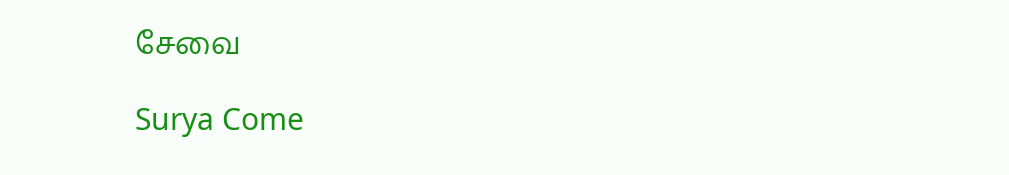சேவை

Surya Come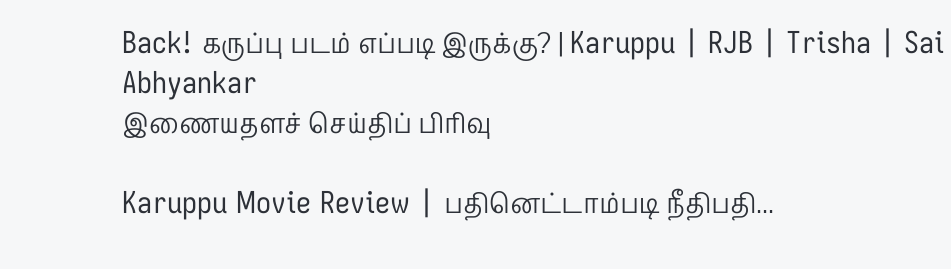Back! கருப்பு படம் எப்படி இருக்கு? | Karuppu | RJB | Trisha | Sai Abhyankar
இணையதளச் செய்திப் பிரிவு

Karuppu Movie Review | பதினெட்டாம்படி நீதிபதி...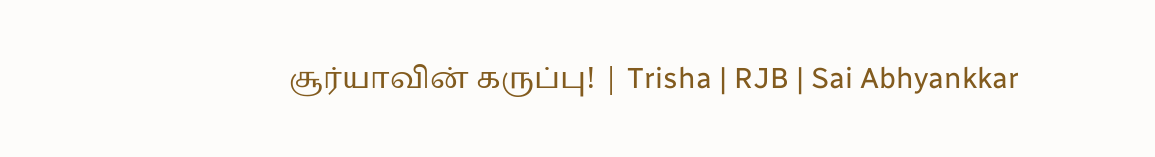சூர்யாவின் கருப்பு! | Trisha | RJB | Sai Abhyankkar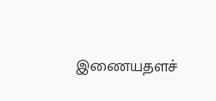இணையதளச்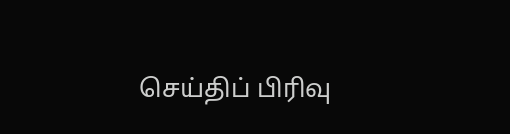செய்திப் பிரிவு